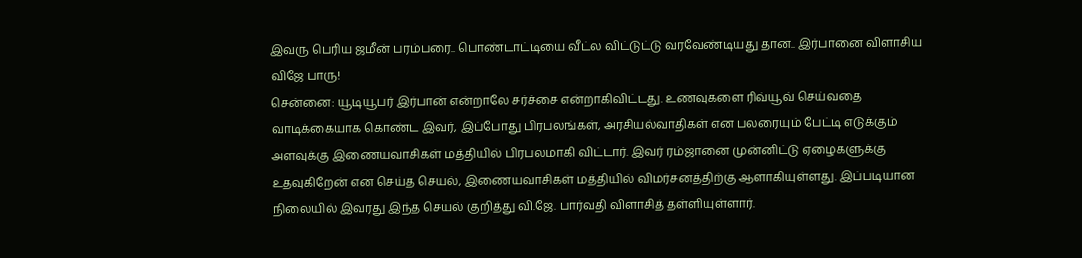இவரு பெரிய ஜமீன் பரம்பரை.. பொண்டாட்டியை வீட்ல விட்டுட்டு வரவேண்டியது தான.. இர்பானை விளாசிய விஜே பாரு!
சென்னை: யூடியூபர் இர்பான் என்றாலே சர்ச்சை என்றாகிவிட்டது. உணவுகளை ரிவ்யூவ் செய்வதை வாடிக்கையாக கொண்ட இவர், இப்போது பிரபலங்கள், அரசியல்வாதிகள் என பலரையும் பேட்டி எடுக்கும் அளவுக்கு இணையவாசிகள் மத்தியில் பிரபலமாகி விட்டார். இவர் ரம்ஜானை முன்னிட்டு ஏழைகளுக்கு உதவுகிறேன் என செய்த செயல், இணையவாசிகள் மத்தியில் விமர்சனத்திற்கு ஆளாகியுள்ளது. இப்படியான நிலையில் இவரது இந்த செயல் குறித்து வி.ஜே. பார்வதி விளாசித் தள்ளியுள்ளார்.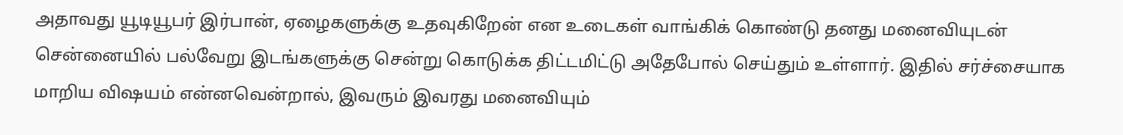அதாவது யூடியூபர் இர்பான், ஏழைகளுக்கு உதவுகிறேன் என உடைகள் வாங்கிக் கொண்டு தனது மனைவியுடன் சென்னையில் பல்வேறு இடங்களுக்கு சென்று கொடுக்க திட்டமிட்டு அதேபோல் செய்தும் உள்ளார். இதில் சர்ச்சையாக மாறிய விஷயம் என்னவென்றால், இவரும் இவரது மனைவியும்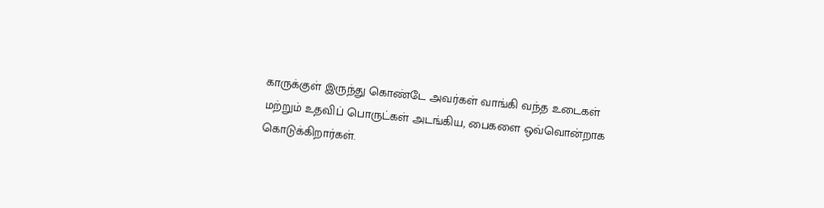காருக்குள் இருந்து கொண்டே அவர்கள் வாங்கி வந்த உடைகள் மற்றும் உதவிப் பொருட்கள் அடங்கிய, பைகளை ஒவ்வொன்றாக கொடுக்கிறார்கள்.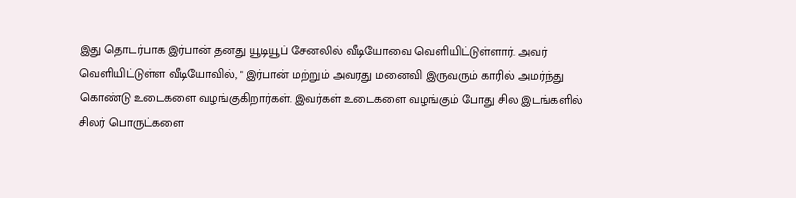இது தொடர்பாக இர்பான் தனது யூடியூப் சேனலில் வீடியோவை வெளியிட்டுள்ளார். அவர் வெளியிட்டுள்ள வீடியோவில், " இர்பான் மற்றும் அவரது மனைவி இருவரும் காரில் அமர்ந்து கொண்டு உடைகளை வழங்குகிறார்கள். இவர்கள் உடைகளை வழங்கும் போது சில இடங்களில் சிலர் பொருட்களை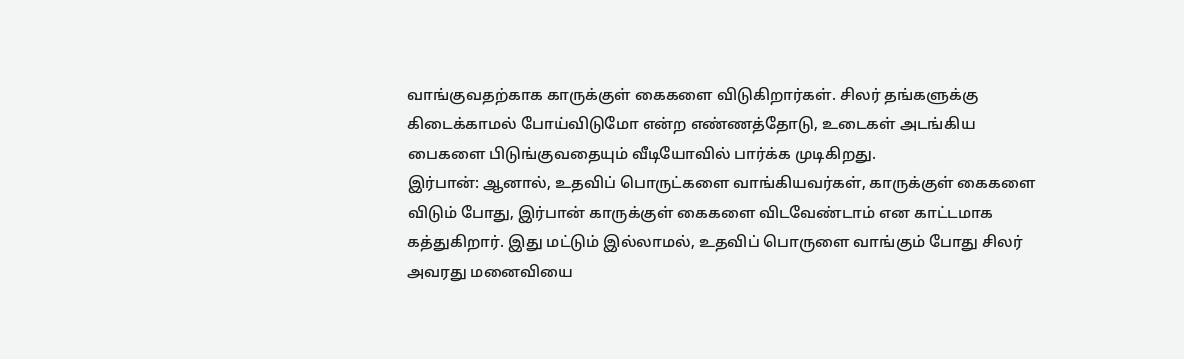வாங்குவதற்காக காருக்குள் கைகளை விடுகிறார்கள். சிலர் தங்களுக்கு கிடைக்காமல் போய்விடுமோ என்ற எண்ணத்தோடு, உடைகள் அடங்கிய பைகளை பிடுங்குவதையும் வீடியோவில் பார்க்க முடிகிறது.
இர்பான்: ஆனால், உதவிப் பொருட்களை வாங்கியவர்கள், காருக்குள் கைகளை விடும் போது, இர்பான் காருக்குள் கைகளை விடவேண்டாம் என காட்டமாக கத்துகிறார். இது மட்டும் இல்லாமல், உதவிப் பொருளை வாங்கும் போது சிலர் அவரது மனைவியை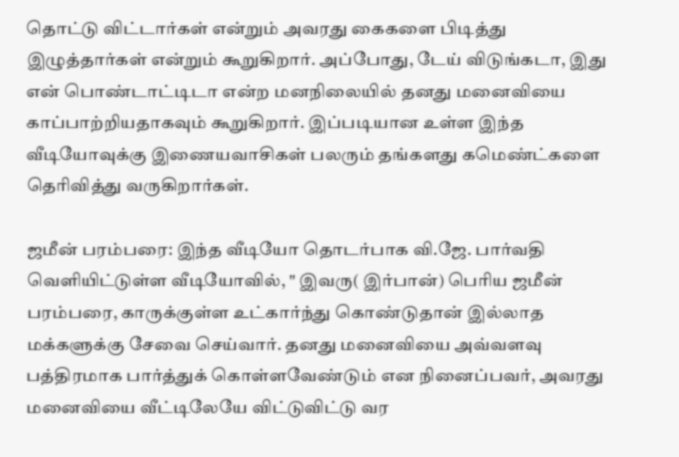தொட்டு விட்டார்கள் என்றும் அவரது கைகளை பிடித்து இழுத்தார்கள் என்றும் கூறுகிறார். அப்போது, டேய் விடுங்கடா, இது என் பொண்டாட்டிடா என்ற மனநிலையில் தனது மனைவியை காப்பாற்றியதாகவும் கூறுகிறார். இப்படியான உள்ள இந்த வீடியோவுக்கு இணையவாசிகள் பலரும் தங்களது கமெண்ட்களை தெரிவித்து வருகிறார்கள்.

ஜமீன் பரம்பரை: இந்த வீடியோ தொடர்பாக வி.ஜே. பார்வதி வெளியிட்டுள்ள வீடியோவில், " இவரு( இர்பான்) பெரிய ஜமீன் பரம்பரை, காருக்குள்ள உட்கார்ந்து கொண்டுதான் இல்லாத மக்களுக்கு சேவை செய்வார். தனது மனைவியை அவ்வளவு பத்திரமாக பார்த்துக் கொள்ளவேண்டும் என நினைப்பவர், அவரது மனைவியை வீட்டிலேயே விட்டுவிட்டு வர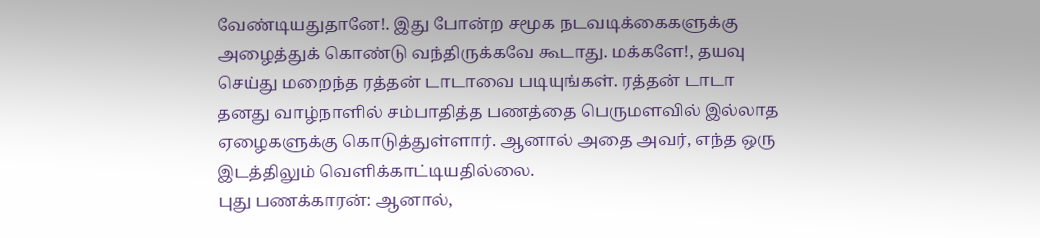வேண்டியதுதானே!. இது போன்ற சமூக நடவடிக்கைகளுக்கு அழைத்துக் கொண்டு வந்திருக்கவே கூடாது. மக்களே!, தயவு செய்து மறைந்த ரத்தன் டாடாவை படியுங்கள். ரத்தன் டாடா தனது வாழ்நாளில் சம்பாதித்த பணத்தை பெருமளவில் இல்லாத ஏழைகளுக்கு கொடுத்துள்ளார். ஆனால் அதை அவர், எந்த ஒரு இடத்திலும் வெளிக்காட்டியதில்லை.
புது பணக்காரன்: ஆனால்,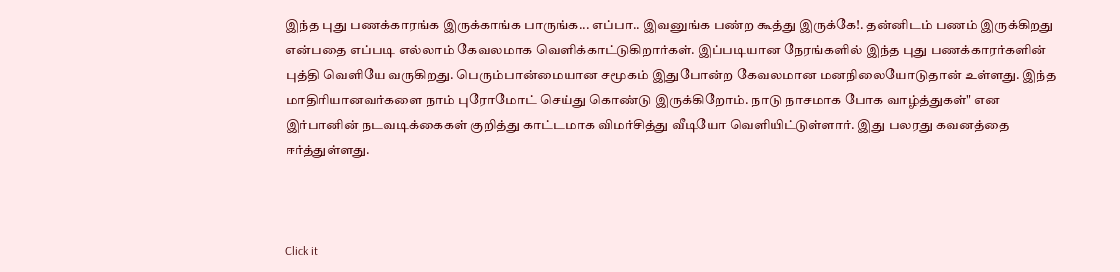இந்த புது பணக்காரங்க இருக்காங்க பாருங்க... எப்பா.. இவனுங்க பண்ற கூத்து இருக்கே!. தன்னிடம் பணம் இருக்கிறது என்பதை எப்படி எல்லாம் கேவலமாக வெளிக்காட்டுகிறார்கள். இப்படியான நேரங்களில் இந்த புது பணக்காரர்களின் புத்தி வெளியே வருகிறது. பெரும்பான்மையான சமூகம் இதுபோன்ற கேவலமான மனநிலையோடுதான் உள்ளது. இந்த மாதிரியானவர்களை நாம் புரோமோட் செய்து கொண்டு இருக்கிறோம். நாடு நாசமாக போக வாழ்த்துகள்" என இர்பானின் நடவடிக்கைகள் குறித்து காட்டமாக விமர்சித்து வீடியோ வெளியிட்டுள்ளார். இது பலரது கவனத்தை ஈர்த்துள்ளது.



Click it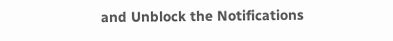and Unblock the Notifications